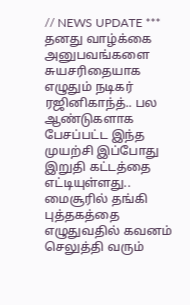// NEWS UPDATE *** தனது வாழ்க்கை அனுபவங்களை சுயசரிதையாக எழுதும் நடிகர் ரஜினிகாந்த்.. பல ஆண்டுகளாக பேசப்பட்ட இந்த முயற்சி இப்போது இறுதி கட்டத்தை எட்டியுள்ளது.. மைசூரில் தங்கி புத்தகத்தை எழுதுவதில் கவனம் செலுத்தி வரும்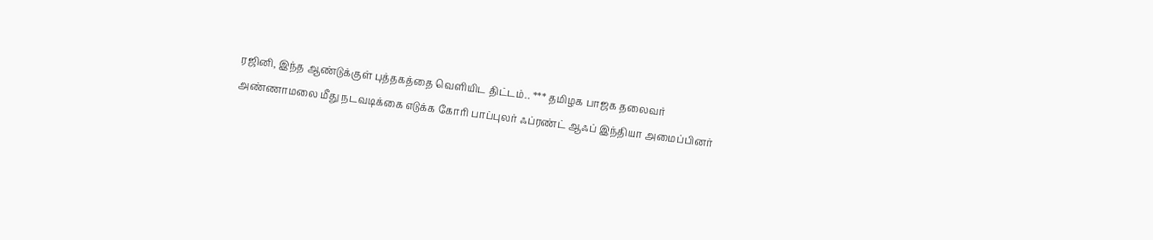ரஜினி, இந்த ஆண்டுக்குள் புத்தகத்தை வெளியிட திட்டம்.. *** தமிழக பாஜக தலைவர் அண்ணாமலை மீது நடவடிக்கை எடுக்க கோரி பாப்புலர் ஃப்ரண்ட் ஆஃப் இந்தியா அமைப்பினர்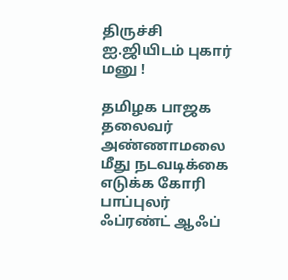திருச்சி ஐ.ஜியிடம் புகார் மனு !

தமிழக பாஜக தலைவர் அண்ணாமலை மீது நடவடிக்கை எடுக்க கோரி பாப்புலர் ஃப்ரண்ட் ஆஃப்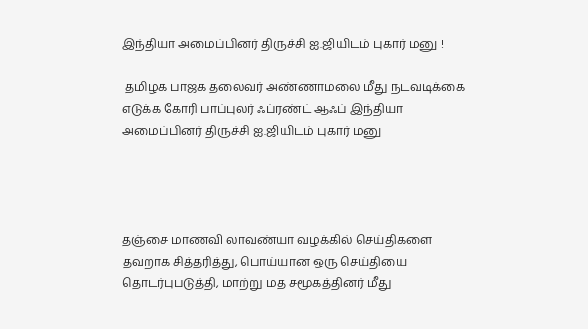இந்தியா அமைப்பினர் திருச்சி ஐ.ஜியிடம் புகார் மனு !

 தமிழக பாஜக தலைவர் அண்ணாமலை மீது நடவடிக்கை எடுக்க கோரி பாப்புலர் ஃப்ரண்ட் ஆஃப் இந்தியா அமைப்பினர் திருச்சி ஐ.ஜியிடம் புகார் மனு




தஞ்சை மாணவி லாவண்யா வழக்கில் செய்திகளை தவறாக சித்தரித்து, பொய்யான ஒரு செய்தியை தொடர்புபடுத்தி, மாற்று மத சமூகத்தினர் மீது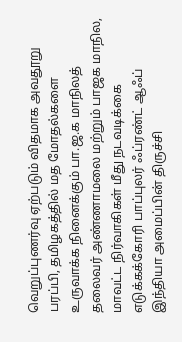வெறுப்புணர்வு ஏற்படும் விதமாக அவதூறு பரப்பி, தமிழகத்தில் மத மோதல்களை உருவாக்க நினைக்கும் பா.ஜ.க மாநிலத் தலைவர் அண்ணாமலை மற்றும் பாஜக மாநில, மாவட்ட நிர்வாகிகள் மீது நடவடிக்கை எடுக்கக்கோரி பாப்புலர் ஃப்ரண்ட் ஆஃப் இந்தியா அமைப்பின் திருச்சி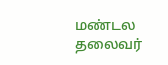மண்டல தலைவர்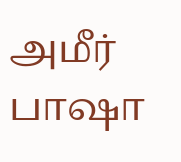அமீர் பாஷா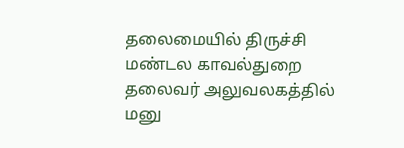தலைமையில் திருச்சி மண்டல காவல்துறை தலைவர் அலுவலகத்தில் மனு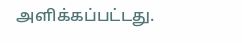அளிக்கப்பட்டது.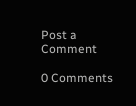Post a Comment

0 Comments